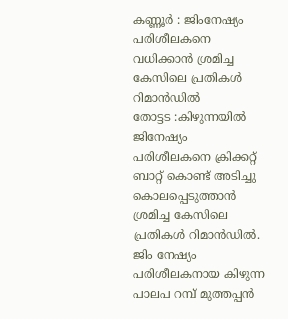കണ്ണൂർ : ജിംനേഷ്യം പരിശീലകനെ വധിക്കാൻ ശ്രമിച്ച കേസിലെ പ്രതികൾ റിമാൻഡിൽ
തോട്ടട :കിഴുന്നയിൽ ജിനേഷ്യം പരിശീലകനെ ക്രിക്കറ്റ് ബാറ്റ് കൊണ്ട് അടിച്ചു
കൊലപ്പെടുത്താൻ ശ്രമിച്ച കേസിലെ പ്രതികൾ റിമാൻഡിൽ. ജിം നേഷ്യം പരിശീലകനായ കിഴുന്ന പാലപ റമ്പ് മുത്തപ്പൻ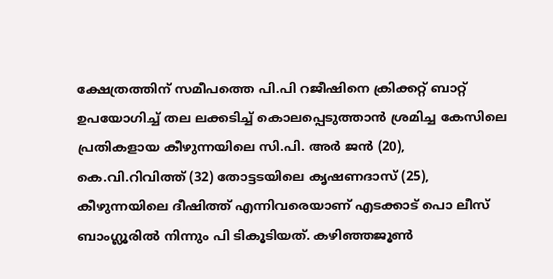ക്ഷേത്രത്തിന് സമീപത്തെ പി.പി റജീഷിനെ ക്രിക്കറ്റ് ബാറ്റ് ഉപയോഗിച്ച് തല ലക്കടിച്ച് കൊലപ്പെടുത്താൻ ശ്രമിച്ച കേസിലെ പ്രതികളായ കീഴുന്നയിലെ സി.പി. അർ ജൻ (20), കെ.വി.റിവിത്ത് (32) തോട്ടടയിലെ കൃഷണദാസ് (25), കീഴുന്നയിലെ ദീഷിത്ത് എന്നിവരെയാണ് എടക്കാട് പൊ ലീസ് ബാംഗ്ലൂരിൽ നിന്നും പി ടികൂടിയത്. കഴിഞ്ഞജൂൺ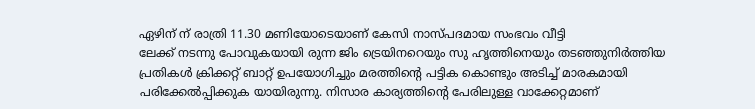ഏഴിന് ന് രാത്രി 11.30 മണിയോടെയാണ് കേസി നാസ്പദമായ സംഭവം വീട്ടി
ലേക്ക് നടന്നു പോവുകയായി രുന്ന ജിം ട്രെയിനറെയും സു ഹൃത്തിനെയും തടഞ്ഞുനിർത്തിയ പ്രതികൾ ക്രിക്കറ്റ് ബാറ്റ് ഉപയോഗിച്ചും മരത്തിൻ്റെ പട്ടിക കൊണ്ടും അടിച്ച് മാരകമായി പരിക്കേൽപ്പിക്കുക യായിരുന്നു. നിസാര കാര്യത്തിൻ്റെ പേരിലുള്ള വാക്കേറ്റമാണ്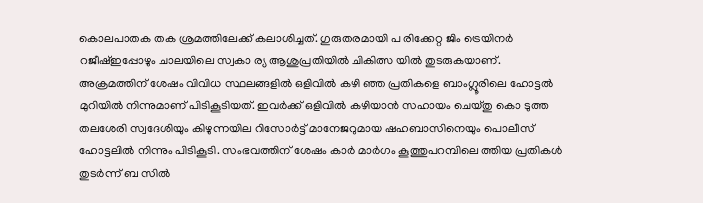കൊലപാതക തക ശ്രമത്തിലേക്ക് കലാശിച്ചത്. ഗുരുതരമായി പ രിക്കേറ്റ ജിം ട്രെയിനർ റജീഷ്ഇപ്പോഴും ചാലയിലെ സ്വകാ ര്യ ആശുപ്രതിയിൽ ചികിത്സ യിൽ തുടരുകയാണ്.
അക്രമത്തിന് ശേഷം വിവിധ സ്ഥലങ്ങളിൽ ഒളിവിൽ കഴി ഞ്ഞ പ്രതികളെ ബാംഗ്ലൂരിലെ ഹോട്ടൽ മുറിയിൽ നിന്നുമാണ് പിടികൂടിയത്. ഇവർക്ക് ഒളിവിൽ കഴിയാൻ സഹായം ചെയ്തു കൊ ടുത്ത തലശേരി സ്വദേശിയും കിഴുന്നയില റിസോർട്ട് മാനേജറുമായ ഷഹബാസിനെയും പൊലീസ് ഹോട്ടലിൽ നിന്നും പിടികൂടി. സംഭവത്തിന് ശേഷം കാർ മാർഗം കൂത്തുപറമ്പിലെ ത്തിയ പ്രതികൾ തുടർന്ന് ബ സിൽ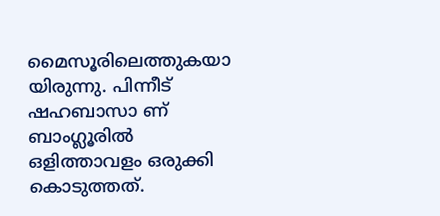മൈസൂരിലെത്തുകയാ യിരുന്നു. പിന്നീട് ഷഹബാസാ ണ് ബാംഗ്ലൂരിൽ ഒളിത്താവളം ഒരുക്കി കൊടുത്തത്.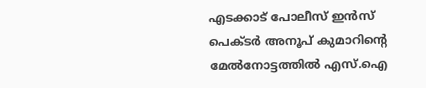എടക്കാട് പോലീസ് ഇൻസ് പെക്ടർ അനൂപ് കുമാറിന്റെ മേൽനോട്ടത്തിൽ എസ്.ഐ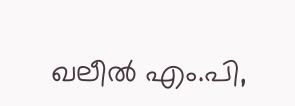ഖലീൽ എം.പി,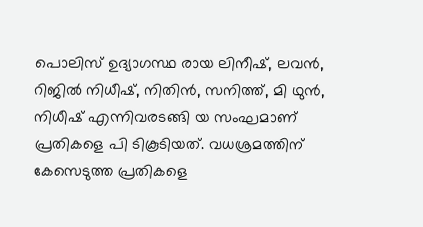പൊലിസ് ഉദ്യാഗസ്ഥ രായ ലിനീഷ്, ലവൻ, റിജിൽ നിധീഷ്, നിതിൻ, സനിത്ത്, മി ഥുൻ, നിധീഷ് എന്നിവരടങ്ങി യ സംഘമാണ് പ്രതികളെ പി ടികൂടിയത്. വധശ്രമത്തിന് കേസെടുത്ത പ്രതികളെ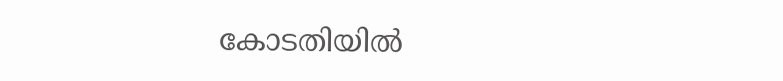കോടതിയിൽ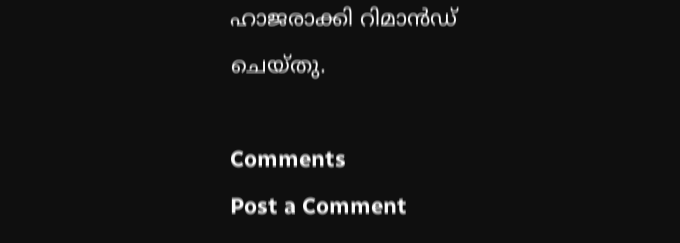ഹാജരാക്കി റിമാൻഡ് ചെയ്തു.

Comments
Post a Comment